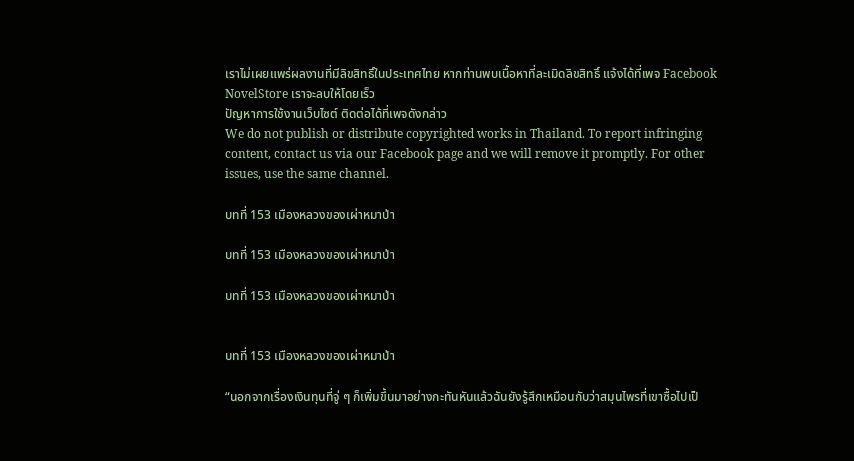เราไม่เผยแพร่ผลงานที่มีลิขสิทธิ์ในประเทศไทย หากท่านพบเนื้อหาที่ละเมิดลิขสิทธิ์ แจ้งได้ที่เพจ Facebook NovelStore เราจะลบให้โดยเร็ว
ปัญหาการใช้งานเว็บไซต์ ติดต่อได้ที่เพจดังกล่าว
We do not publish or distribute copyrighted works in Thailand. To report infringing content, contact us via our Facebook page and we will remove it promptly. For other issues, use the same channel.

บทที่ 153 เมืองหลวงของเผ่าหมาป่า

บทที่ 153 เมืองหลวงของเผ่าหมาป่า

บทที่ 153 เมืองหลวงของเผ่าหมาป่า


บทที่ 153 เมืองหลวงของเผ่าหมาป่า

“นอกจากเรื่องเงินทุนที่จู่ ๆ ก็เพิ่มขึ้นมาอย่างกะทันหันแล้วฉันยังรู้สึกเหมือนกับว่าสมุนไพรที่เขาซื้อไปเป็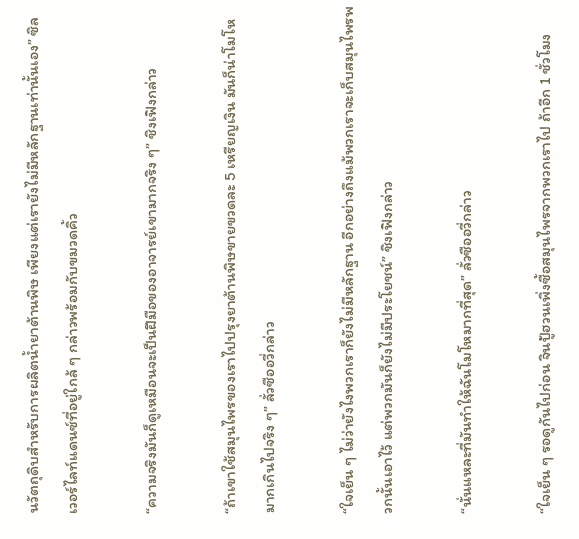นวัตถุดิบสำหรับการผลิตน้ำยาต้านพิษ เพียงแต่เรายังไม่มีหลักฐานเท่านั้นเอง” ซิลเวอร์ไลท์แดนซ์ที่อยู่ใกล้ ๆ กล่าวพร้อมกับขมวดคิ้ว

“ความจริงมันก็ดูเหมือนจะเป็นฝีมือของอาจารย์เขามากจริง ๆ” ชิงเฟิงกล่าว

“ถ้าเขาใช้สมุนไพรของเราไปปรุงยาต้านพิษขายขวดละ 5 เหรียญเงิน มันก็น่าโมโหมากเกินไปจริง ๆ” ลั่วซืออวี่กล่าว

“ใจเย็น ๆ ไม่ว่ายังไงพวกเราก็ยังไม่มีหลักฐาน อีกอย่างถึงแม้พวกเราจะเก็บสมุนไพรพวกนั้นเอาไว้ แต่พวกมันก็ยังไม่มีประโยชน์” ชิงเฟิงกล่าว

“นั่นแหละที่มันทำให้ฉันโมโหมากที่สุด” ลั่วซืออวี่กล่าว

“ใจเย็น ๆ รอดูกันไปก่อน จินปู้ฮวนเพิ่งซื้อสมุนไพรจากพวกเราไป ถ้าอีก 1 ชั่วโมง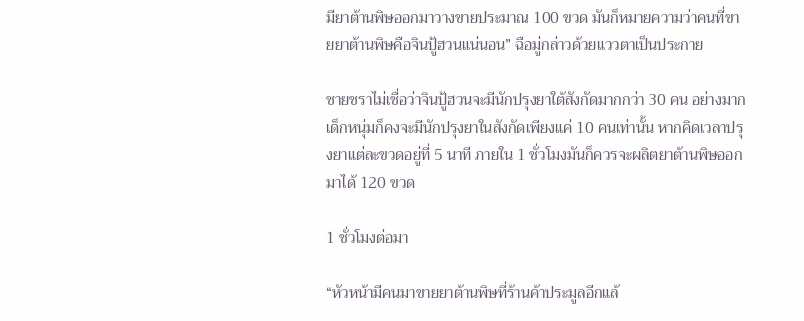มียาต้านพิษออกมาวางขายประมาณ 100 ขวด มันก็หมายความว่าคนที่ขายยาต้านพิษคือจินปู้ฮวนแน่นอน” ฉือมู่กล่าวด้วยแววตาเป็นประกาย

ชายชราไม่เชื่อว่าจินปู้ฮวนจะมีนักปรุงยาใต้สังกัดมากกว่า 30 คน อย่างมากเด็กหนุ่มก็คงจะมีนักปรุงยาในสังกัดเพียงแค่ 10 คนเท่านั้น หากคิดเวลาปรุงยาแต่ละขวดอยู่ที่ 5 นาที ภายใน 1 ชั่วโมงมันก็ควรจะผลิตยาต้านพิษออกมาได้ 120 ขวด

1 ชั่วโมงต่อมา

“หัวหน้ามีคนมาขายยาต้านพิษที่ร้านค้าประมูลอีกแล้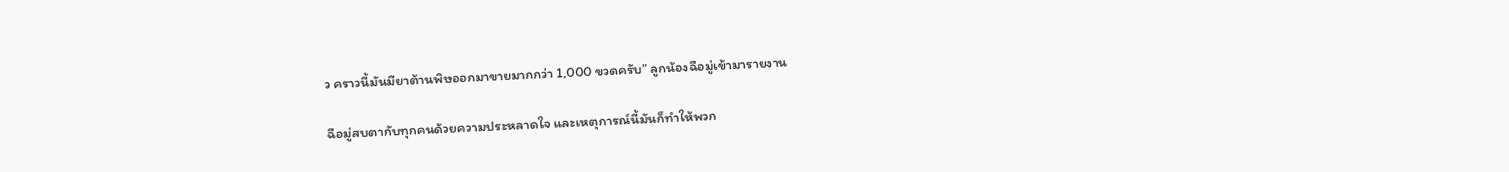ว คราวนี้มันมียาต้านพิษออกมาขายมากกว่า 1,000 ขวดครับ” ลูกน้องฉือมู่เข้ามารายงาน

ฉือมู่สบตากับทุกคนด้วยความประหลาดใจ และเหตุการณ์นี้มันก็ทำให้พวก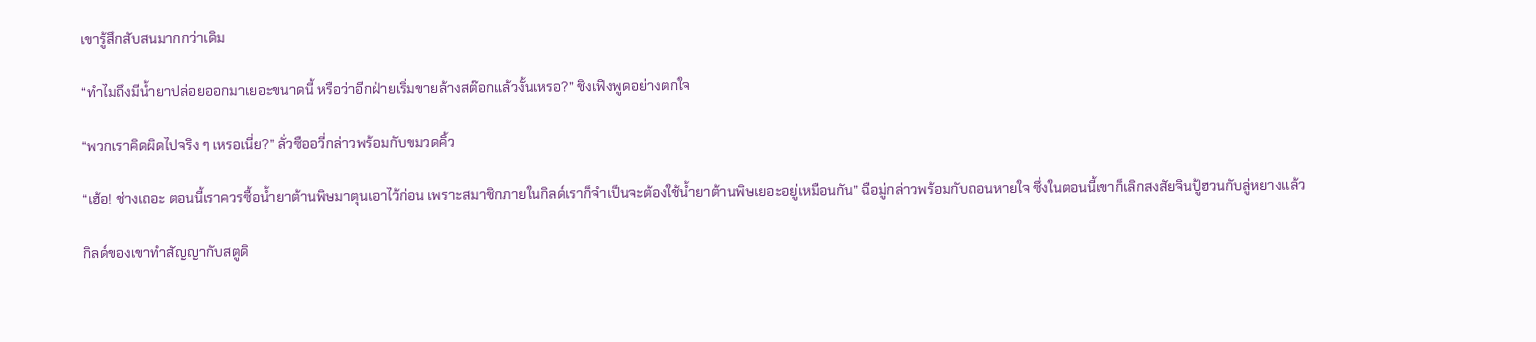เขารู้สึกสับสนมากกว่าเดิม

“ทำไมถึงมีน้ำยาปล่อยออกมาเยอะขนาดนี้ หรือว่าอีกฝ่ายเริ่มขายล้างสต๊อกแล้วงั้นเหรอ?” ชิงเฟิงพูดอย่างตกใจ

“พวกเราคิดผิดไปจริง ๆ เหรอเนี่ย?” ลั่วซืออวี่กล่าวพร้อมกับขมวดคิ้ว

“เฮ้อ! ช่างเถอะ ตอนนี้เราควรซื้อน้ำยาต้านพิษมาตุนเอาไว้ก่อน เพราะสมาชิกภายในกิลด์เราก็จำเป็นจะต้องใช้น้ำยาต้านพิษเยอะอยู่เหมือนกัน” ฉือมู่กล่าวพร้อมกับถอนหายใจ ซึ่งในตอนนี้เขาก็เลิกสงสัยจินปู้ฮวนกับลู่หยางแล้ว

กิลด์ของเขาทำสัญญากับสตูดิ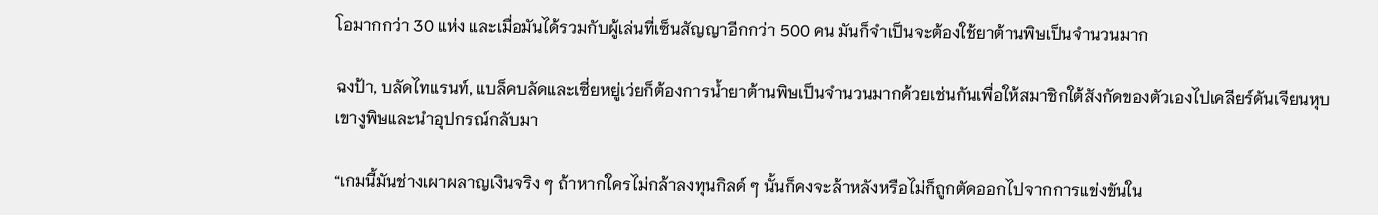โอมากกว่า 30 แห่ง และเมื่อมันได้รวมกับผู้เล่นที่เซ็นสัญญาอีกกว่า 500 คน มันก็จำเป็นจะต้องใช้ยาต้านพิษเป็นจำนวนมาก

ฉงป้า, บลัดไทแรนท์, แบล็คบลัดและเซี่ยหยู่เว่ยก็ต้องการน้ำยาต้านพิษเป็นจำนวนมากด้วยเช่นกันเพื่อให้สมาชิกใต้สังกัดของตัวเองไปเคลียร์ดันเจียนหุบเขางูพิษและนำอุปกรณ์กลับมา

“เกมนี้มันช่างเผาผลาญเงินจริง ๆ ถ้าหากใครไม่กล้าลงทุนกิลด์ ๆ นั้นก็คงจะล้าหลังหรือไม่ก็ถูกตัดออกไปจากการแข่งขันใน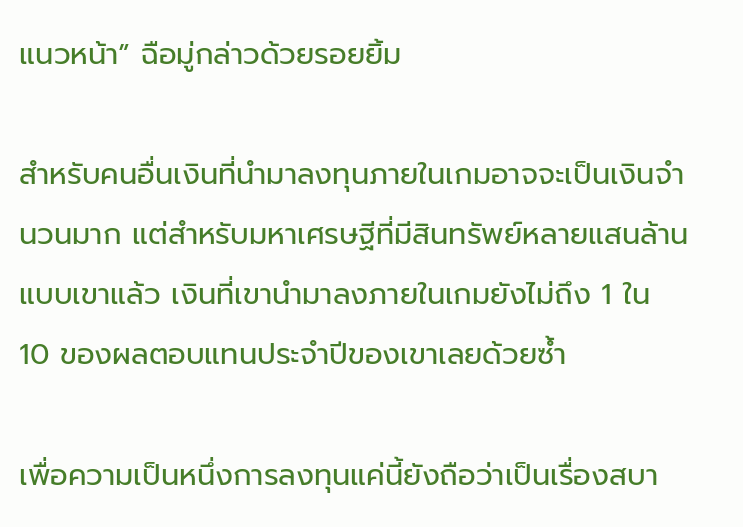แนวหน้า” ฉือมู่กล่าวด้วยรอยยิ้ม

สำหรับคนอื่นเงินที่นำมาลงทุนภายในเกมอาจจะเป็นเงินจำนวนมาก แต่สำหรับมหาเศรษฐีที่มีสินทรัพย์หลายแสนล้านแบบเขาแล้ว เงินที่เขานำมาลงภายในเกมยังไม่ถึง 1 ใน 10 ของผลตอบแทนประจำปีของเขาเลยด้วยซ้ำ

เพื่อความเป็นหนึ่งการลงทุนแค่นี้ยังถือว่าเป็นเรื่องสบา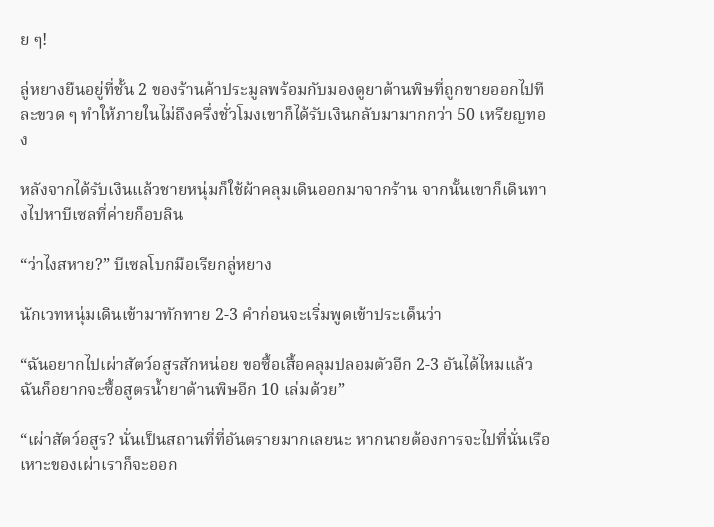ย ๆ!

ลู่หยางยืนอยู่ที่ชั้น 2 ของร้านค้าประมูลพร้อมกับมองดูยาต้านพิษที่ถูกขายออกไปทีละขวด ๆ ทำให้ภายในไม่ถึงครึ่งชั่วโมงเขาก็ได้รับเงินกลับมามากกว่า 50 เหรียญทอง

หลังจากได้รับเงินแล้วชายหนุ่มก็ใช้ผ้าคลุมเดินออกมาจากร้าน จากนั้นเขาก็เดินทางไปหาบีเซลที่ค่ายก็อบลิน

“ว่าไงสหาย?” บีเซลโบกมือเรียกลู่หยาง

นักเวทหนุ่มเดินเข้ามาทักทาย 2-3 คำก่อนจะเริ่มพูดเข้าประเด็นว่า

“ฉันอยากไปเผ่าสัตว์อสูรสักหน่อย ขอซื้อเสื้อคลุมปลอมตัวอีก 2-3 อันได้ไหมแล้วฉันก็อยากจะซื้อสูตรน้ำยาต้านพิษอีก 10 เล่มด้วย”

“เผ่าสัตว์อสูร? นั่นเป็นสถานที่ที่อันตรายมากเลยนะ หากนายต้องการจะไปที่นั่นเรือเหาะของเผ่าเราก็จะออก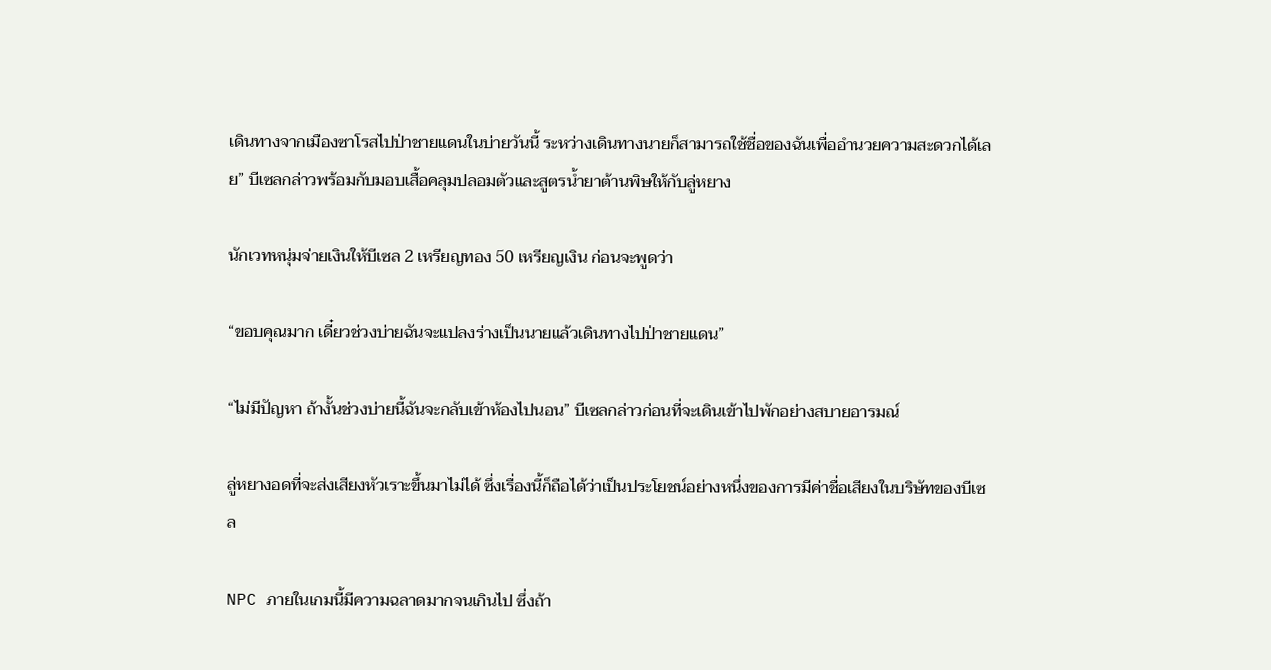เดินทางจากเมืองซาโรสไปป่าชายแดนในบ่ายวันนี้ ระหว่างเดินทางนายก็สามารถใช้ชื่อของฉันเพื่ออำนวยความสะดวกได้เลย” บีเซลกล่าวพร้อมกับมอบเสื้อคลุมปลอมตัวและสูตรน้ำยาต้านพิษให้กับลู่หยาง

นักเวทหนุ่มจ่ายเงินให้บีเซล 2 เหรียญทอง 50 เหรียญเงิน ก่อนจะพูดว่า

“ขอบคุณมาก เดี๋ยวช่วงบ่ายฉันจะแปลงร่างเป็นนายแล้วเดินทางไปป่าชายแดน”

“ไม่มีปัญหา ถ้างั้นช่วงบ่ายนี้ฉันจะกลับเข้าห้องไปนอน” บีเซลกล่าวก่อนที่จะเดินเข้าไปพักอย่างสบายอารมณ์

ลู่หยางอดที่จะส่งเสียงหัวเราะขึ้นมาไม่ได้ ซึ่งเรื่องนี้ก็ถือได้ว่าเป็นประโยชน์อย่างหนึ่งของการมีค่าชื่อเสียงในบริษัทของบีเซล

NPC ภายในเกมนี้มีความฉลาดมากจนเกินไป ซึ่งถ้า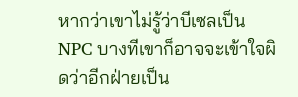หากว่าเขาไม่รู้ว่าบีเซลเป็น NPC บางทีเขาก็อาจจะเข้าใจผิดว่าอีกฝ่ายเป็น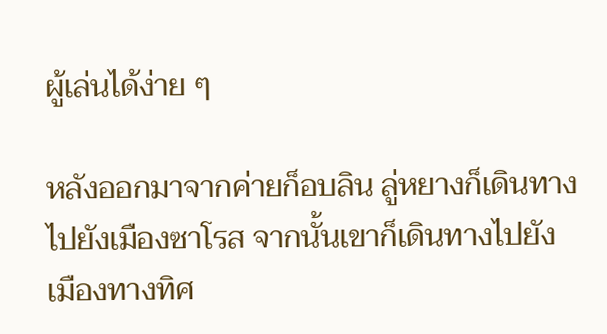ผู้เล่นได้ง่าย ๆ

หลังออกมาจากค่ายก็อบลิน ลู่หยางก็เดินทางไปยังเมืองซาโรส จากนั้นเขาก็เดินทางไปยังเมืองทางทิศ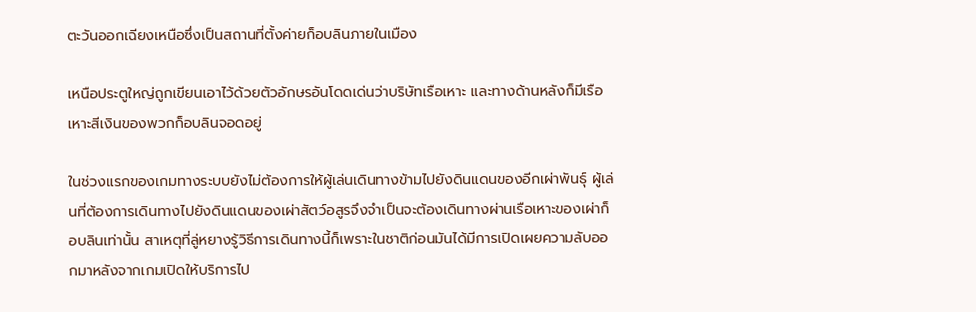ตะวันออกเฉียงเหนือซึ่งเป็นสถานที่ตั้งค่ายก็อบลินภายในเมือง

เหนือประตูใหญ่ถูกเขียนเอาไว้ด้วยตัวอักษรอันโดดเด่นว่าบริษัทเรือเหาะ และทางด้านหลังก็มีเรือเหาะสีเงินของพวกก็อบลินจอดอยู่

ในช่วงแรกของเกมทางระบบยังไม่ต้องการให้ผู้เล่นเดินทางข้ามไปยังดินแดนของอีกเผ่าพันธุ์ ผู้เล่นที่ต้องการเดินทางไปยังดินแดนของเผ่าสัตว์อสูรจึงจำเป็นจะต้องเดินทางผ่านเรือเหาะของเผ่าก็อบลินเท่านั้น สาเหตุที่ลู่หยางรู้วิธีการเดินทางนี้ก็เพราะในชาติก่อนมันได้มีการเปิดเผยความลับออกมาหลังจากเกมเปิดให้บริการไป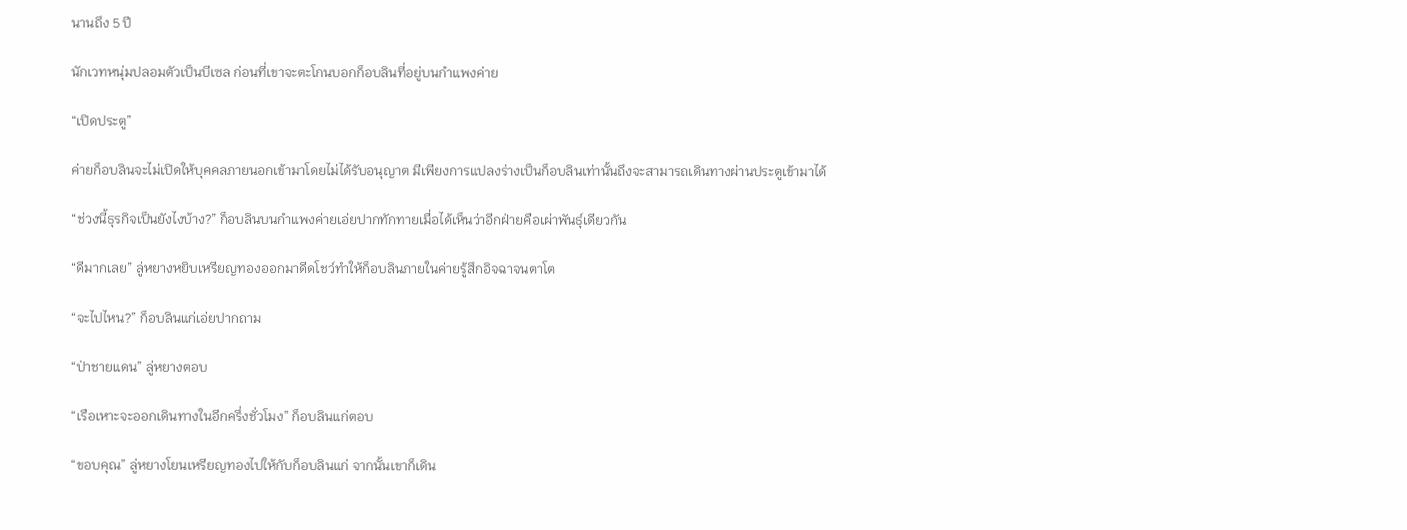นานถึง 5 ปี

นักเวทหนุ่มปลอมตัวเป็นบีเซล ก่อนที่เขาจะตะโกนบอกก็อบลินที่อยู่บนกำแพงค่าย

“เปิดประตู”

ค่ายก็อบลินจะไม่เปิดให้บุคคลภายนอกเข้ามาโดยไม่ได้รับอนุญาต มีเพียงการแปลงร่างเป็นก็อบลินเท่านั้นถึงจะสามารถเดินทางผ่านประตูเข้ามาได้

“ช่วงนี้ธุรกิจเป็นยังไงบ้าง?” ก็อบลินบนกำแพงค่ายเอ่ยปากทักทายเมื่อได้เห็นว่าอีกฝ่ายคือเผ่าพันธุ์เดียวกัน

“ดีมากเลย” ลู่หยางหยิบเหรียญทองออกมาดีดโชว์ทำให้ก็อบลินภายในค่ายรู้สึกอิจฉาจนตาโต

“จะไปไหน?” ก็อบลินแก่เอ่ยปากถาม

“ป่าชายแดน” ลู่หยางตอบ

“เรือเหาะจะออกเดินทางในอีกครึ่งชั่วโมง” ก็อบลินแก่ตอบ

“ขอบคุณ” ลู่หยางโยนเหรียญทองไปให้กับก็อบลินแก่ จากนั้นเขาก็เดิน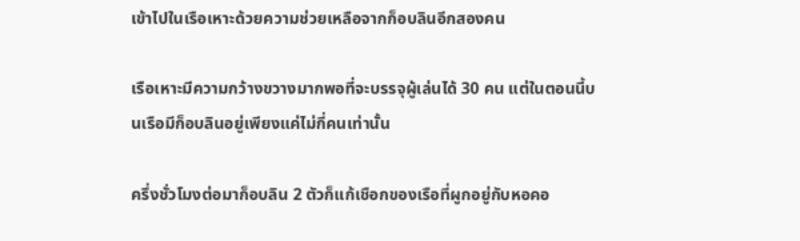เข้าไปในเรือเหาะด้วยความช่วยเหลือจากก็อบลินอีกสองคน

เรือเหาะมีความกว้างขวางมากพอที่จะบรรจุผู้เล่นได้ 30 คน แต่ในตอนนี้บนเรือมีก็อบลินอยู่เพียงแค่ไม่กี่คนเท่านั้น

ครึ่งชั่วโมงต่อมาก็อบลิน 2 ตัวก็แก้เชือกของเรือที่ผูกอยู่กับหอคอ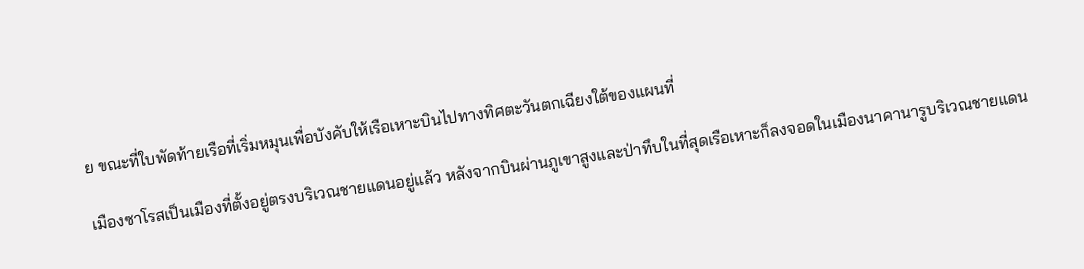ย ขณะที่ใบพัดท้ายเรือที่เริ่มหมุนเพื่อบังคับให้เรือเหาะบินไปทางทิศตะวันตกเฉียงใต้ของแผนที่

เมืองซาโรสเป็นเมืองที่ตั้งอยู่ตรงบริเวณชายแดนอยู่แล้ว หลังจากบินผ่านภูเขาสูงและป่าทึบในที่สุดเรือเหาะก็ลงจอดในเมืองนาคานารูบริเวณชายแดน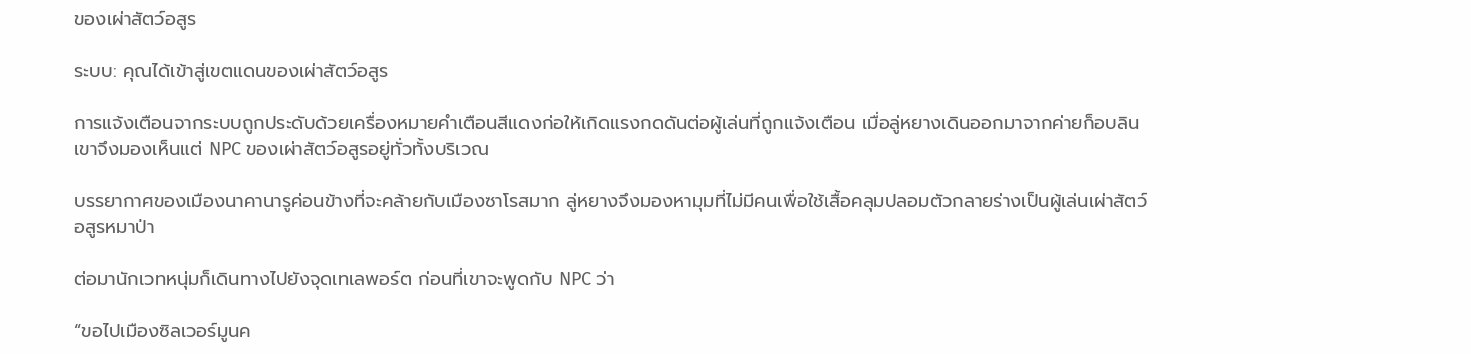ของเผ่าสัตว์อสูร

ระบบ: คุณได้เข้าสู่เขตแดนของเผ่าสัตว์อสูร

การแจ้งเตือนจากระบบถูกประดับด้วยเครื่องหมายคำเตือนสีแดงก่อให้เกิดแรงกดดันต่อผู้เล่นที่ถูกแจ้งเตือน เมื่อลู่หยางเดินออกมาจากค่ายก็อบลิน เขาจึงมองเห็นแต่ NPC ของเผ่าสัตว์อสูรอยู่ทั่วทั้งบริเวณ

บรรยากาศของเมืองนาคานารูค่อนข้างที่จะคล้ายกับเมืองซาโรสมาก ลู่หยางจึงมองหามุมที่ไม่มีคนเพื่อใช้เสื้อคลุมปลอมตัวกลายร่างเป็นผู้เล่นเผ่าสัตว์อสูรหมาป่า

ต่อมานักเวทหนุ่มก็เดินทางไปยังจุดเทเลพอร์ต ก่อนที่เขาจะพูดกับ NPC ว่า

“ขอไปเมืองซิลเวอร์มูนค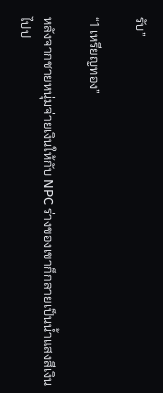รับ”

“1 เหรียญทอง”

หลังจากชายหนุ่มจ่ายเงินให้กับ NPC ร่างของเขาก็กลายเป็นน้ำแสงสีเงินไปป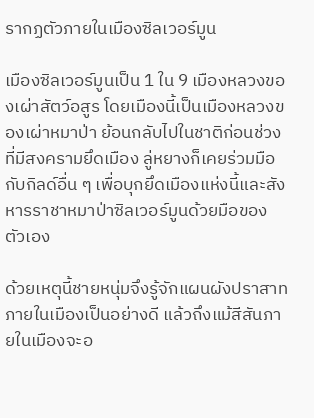รากฏตัวภายในเมืองซิลเวอร์มูน

เมืองซิลเวอร์มูนเป็น 1 ใน 9 เมืองหลวงของเผ่าสัตว์อสูร โดยเมืองนี้เป็นเมืองหลวงของเผ่าหมาป่า ย้อนกลับไปในชาติก่อนช่วงที่มีสงครามยึดเมือง ลู่หยางก็เคยร่วมมือกับกิลด์อื่น ๆ เพื่อบุกยึดเมืองแห่งนี้และสังหารราชาหมาป่าซิลเวอร์มูนด้วยมือของตัวเอง

ด้วยเหตุนี้ชายหนุ่มจึงรู้จักแผนผังปราสาทภายในเมืองเป็นอย่างดี แล้วถึงแม้สีสันภายในเมืองจะอ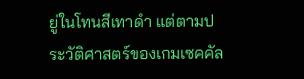ยู่ในโทนสีเทาดำ แต่ตามประวัติศาสตร์ของเกมเซคคัล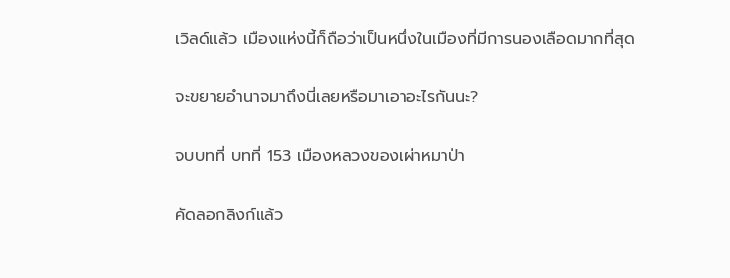เวิลด์แล้ว เมืองแห่งนี้ก็ถือว่าเป็นหนึ่งในเมืองที่มีการนองเลือดมากที่สุด

จะขยายอำนาจมาถึงนี่เลยหรือมาเอาอะไรกันนะ?

จบบทที่ บทที่ 153 เมืองหลวงของเผ่าหมาป่า

คัดลอกลิงก์แล้ว